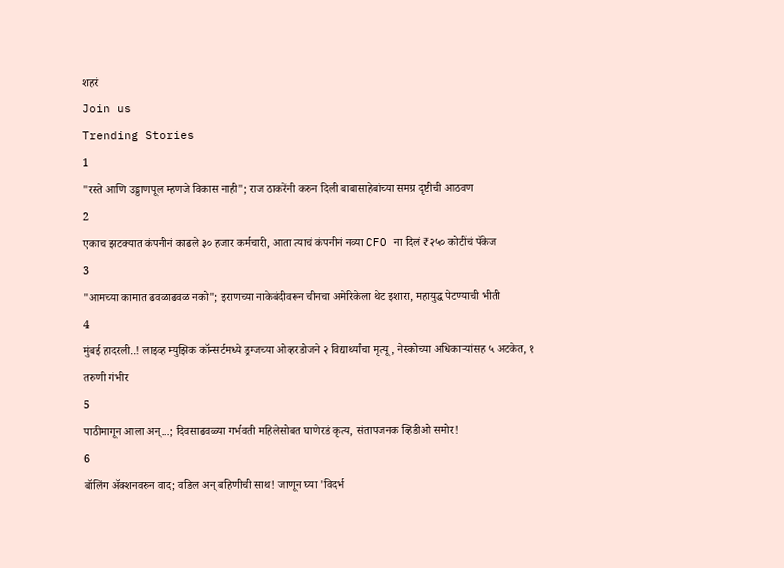शहरं
Join us
Trending Stories
1
"रस्ते आणि उड्डाणपूल म्हणजे विकास नाही"; राज ठाकरेंनी करुन दिली बाबासाहेबांच्या समग्र दृष्टीची आठवण
2
एकाच झटक्यात कंपनीनं काढले ३० हजार कर्मचारी, आता त्याचं कंपनीनं नव्या CFO ना दिलं ₹२५० कोटींचं पॅकेज
3
"आमच्या कामात ढवळाढवळ नको"; इराणच्या नाकेबंदीवरून चीनचा अमेरिकेला थेट इशारा, महायुद्ध पेटण्याची भीती
4
मुंबई हादरली..! लाइव्ह म्युझिक कॉन्सर्टमध्ये ड्रग्जच्या ओव्हरडोजने २ विद्यार्थ्यांचा मृत्यू, नेस्कोच्या अधिकाऱ्यांसह ५ अटकेत, १ तरुणी गंभीर
5
पाठीमागून आला अन्...; दिवसाढवळ्या गर्भवती महिलेसोबत घाणेरडं कृत्य, संतापजनक व्हिडीओ समोर!
6
बॉलिंग ॲक्शनवरुन वाद; वडिल अन् बहिणीची साथ! जाणून घ्या 'विदर्भ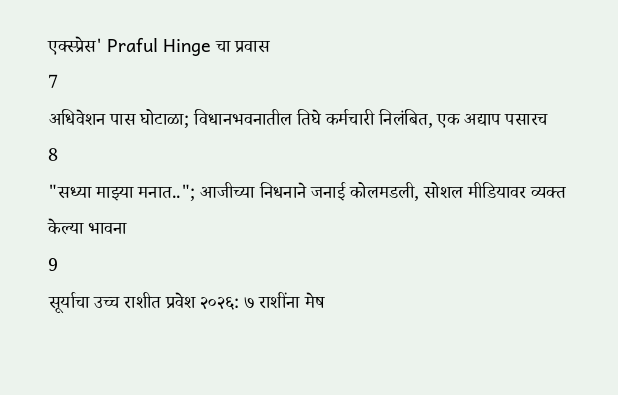एक्स्प्रेस' Praful Hinge चा प्रवास
7
अधिवेशन पास घोटाळा; विधानभवनातील तिघे कर्मचारी निलंबित, एक अद्याप पसारच
8
"सध्या माझ्या मनात.."; आजीच्या निधनाने जनाई कोलमडली, सोशल मीडियावर व्यक्त केल्या भावना
9
सूर्याचा उच्च राशीत प्रवेश २०२६: ७ राशींना मेष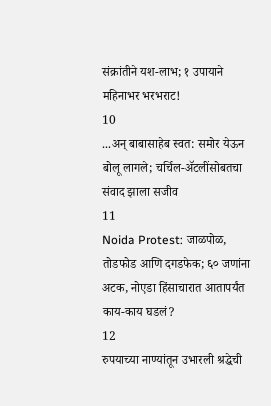संक्रांतीने यश-लाभ; १ उपायाने महिनाभर भरभराट!
10
...अन् बाबासाहेब स्वत: समोर येऊन बोलू लागले; चर्चिल-ॲटलींसोबतचा संवाद झाला सजीव
11
Noida Protest: जाळपोळ, तोडफोड आणि दगडफेक; ६० जणांना अटक, नोएडा हिंसाचारात आतापर्यंत काय-काय घडलं?
12
रुपयाच्या नाण्यांतून उभारली श्रद्धेची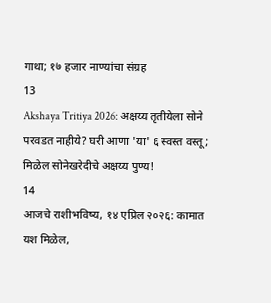गाथा; १७ हजार नाण्यांचा संग्रह
13
Akshaya Tritiya 2026: अक्षय्य तृतीयेला सोने परवडत नाहीये? घरी आणा 'या' ६ स्वस्त वस्तू; मिळेल सोनेखरेदीचे अक्षय्य पुण्य!
14
आजचे राशीभविष्य, १४ एप्रिल २०२६: कामात यश मिळेल,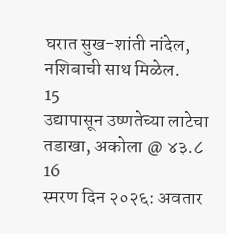घरात सुख-शांती नांदेल, नशिबाची साथ मिळेल.
15
उद्यापासून उष्णतेच्या लाटेचा तडाखा, अकोला @ ४३.८
16
स्मरण दिन २०२६: अवतार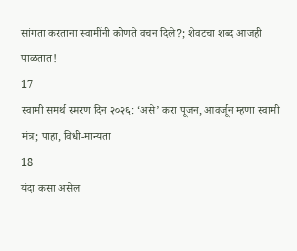सांगता करताना स्वामींनी कोणते वचन दिले?; शेवटचा शब्द आजही पाळतात!
17
स्वामी समर्थ स्मरण दिन २०२६: ‘असे’ करा पूजन, आवर्जून म्हणा स्वामी मंत्र; पाहा, विधी-मान्यता
18
यंदा कसा असेल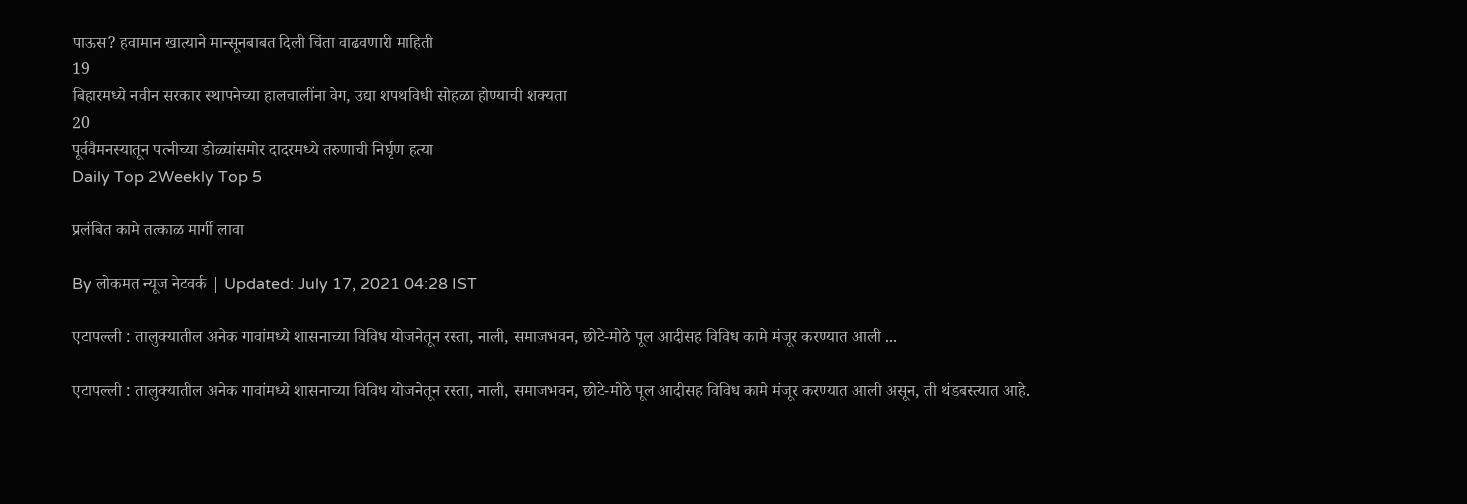पाऊस? हवामान खात्याने मान्सूनबाबत दिली चिंता वाढवणारी माहिती
19
बिहारमध्ये नवीन सरकार स्थापनेच्या हालचालींना वेग, उद्या शपथविधी सोहळा होण्याची शक्यता
20
पूर्ववैमनस्यातून पत्नीच्या डोळ्यांसमोर दादरमध्ये तरुणाची निर्घृण हत्या
Daily Top 2Weekly Top 5

प्रलंबित कामे तत्काळ मार्गी लावा

By लोकमत न्यूज नेटवर्क | Updated: July 17, 2021 04:28 IST

एटापल्ली : तालुक्यातील अनेक गावांमध्ये शासनाच्या विविध योजनेतून रस्ता, नाली, समाजभवन, छोटे-मोठे पूल आदीसह विविध कामे मंजूर करण्यात आली ...

एटापल्ली : तालुक्यातील अनेक गावांमध्ये शासनाच्या विविध योजनेतून रस्ता, नाली, समाजभवन, छोटे-मोठे पूल आदीसह विविध कामे मंजूर करण्यात आली असून, ती थंडबस्त्यात आहे.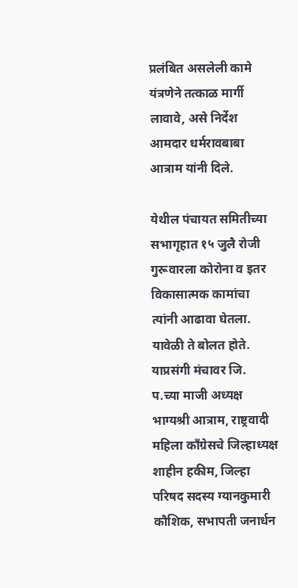प्रलंबित असलेली कामे यंत्रणेने तत्काळ मार्गी लावावे, असे निर्देश आमदार धर्मरावबाबा आत्राम यांनी दिले.

येथील पंचायत समितीच्या सभागृहात १५ जुलै रोजी गुरूवारला कोरोना व इतर विकासात्मक कामांचा त्यांनी आढावा घेतला. यावेळी ते बोलत होते. याप्रसंगी मंचावर जि. प.च्या माजी अध्यक्ष भाग्यश्री आत्राम, राष्ट्रवादी महिला काँग्रेसचे जिल्हाध्यक्ष शाहीन हकीम, जिल्हा परिषद सदस्य ग्यानकुमारी कौशिक, सभापती जनार्धन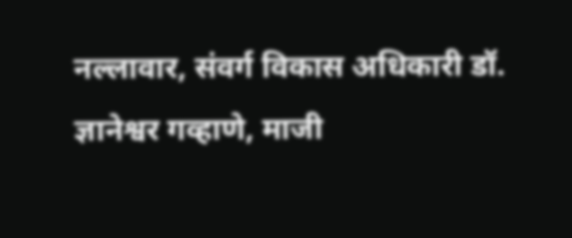नल्लावार, संवर्ग विकास अधिकारी डॉ. ज्ञानेश्वर गव्हाणे, माजी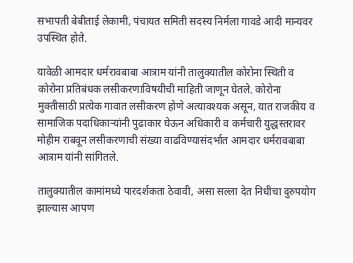सभापती बेबीताई लेकामी, पंचायत समिती सदस्य निर्मला गावडे आदी मान्यवर उपस्थित होते.

यावेळी आमदार धर्मरावबाबा आत्राम यांनी तालुक्यातील कोरोना स्थिती व कोरोना प्रतिबंधक लसीकरणाविषयीची माहिती जाणून घेतले. कोरोना मुक्तीसाठी प्रत्येक गावात लसीकरण होणे अत्यावश्यक असून, यात राजकीय व सामाजिक पदाधिकाऱ्यांनी पुढाकार घेऊन अधिकारी व कर्मचारी युद्धस्तरावर मोहीम राबवून लसीकरणाची संख्या वाढविण्यासंदर्भात आमदार धर्मरावबाबा आत्राम यांनी सांगितले.

तालुक्यातील कामांमध्ये पारदर्शकता ठेवावी, असा सल्ला देत निधीचा दुरुपयोग झाल्यास आपण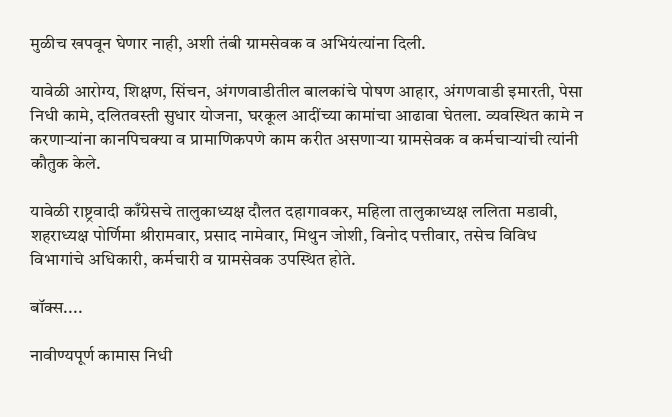मुळीच खपवून घेणार नाही, अशी तंबी ग्रामसेवक व अभियंत्यांना दिली.

यावेळी आरोग्य, शिक्षण, सिंचन, अंगणवाडीतील बालकांचे पोषण आहार, अंगणवाडी इमारती, पेसा निधी कामे, दलितवस्ती सुधार योजना, घरकूल आदींच्या कामांचा आढावा घेतला. व्यवस्थित कामे न करणाऱ्यांना कानपिचक्या व प्रामाणिकपणे काम करीत असणाऱ्या ग्रामसेवक व कर्मचाऱ्यांची त्यांनी कौतुक केले.

यावेळी राष्ट्रवादी काँग्रेसचे तालुकाध्यक्ष दौलत दहागावकर, महिला तालुकाध्यक्ष ललिता मडावी, शहराध्यक्ष पोर्णिमा श्रीरामवार, प्रसाद नामेवार, मिथुन जोशी, विनोद पत्तीवार, तसेच विविध विभागांचे अधिकारी, कर्मचारी व ग्रामसेवक उपस्थित होते.

बॉक्स....

नावीण्यपूर्ण कामास निधी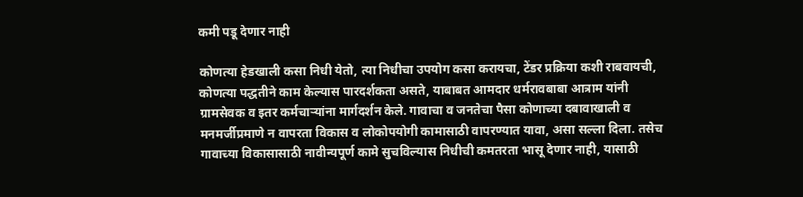कमी पडू देणार नाही

कोणत्या हेडखाली कसा निधी येतो, त्या निधीचा उपयोग कसा करायचा, टेंडर प्रक्रिया कशी राबवायची, कोणत्या पद्धतीने काम केल्यास पारदर्शकता असते, याबाबत आमदार धर्मरावबाबा आत्राम यांनी ग्रामसेवक व इतर कर्मचाऱ्यांना मार्गदर्शन केले. गावाचा व जनतेचा पैसा कोणाच्या दबावाखाली व मनमर्जीप्रमाणे न वापरता विकास व लोकोपयोगी कामासाठी वापरण्यात यावा, असा सल्ला दिला. तसेच गावाच्या विकासासाठी नावीन्यपूर्ण कामे सुचविल्यास निधीची कमतरता भासू देणार नाही, यासाठी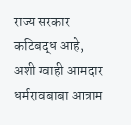राज्य सरकार कटिबद्ध आहे, अशी ग्वाही आमदार धर्मरावबाबा आत्राम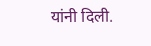यांनी दिली.